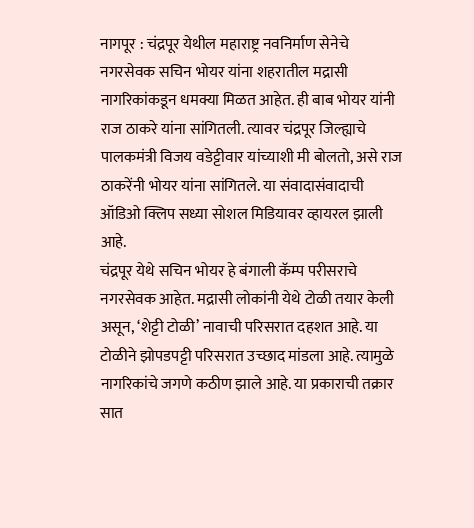नागपूर : चंद्रपूर येथील महाराष्ट्र नवनिर्माण सेनेचे नगरसेवक सचिन भोयर यांना शहरातील मद्रासी नागरिकांकडून धमक्या मिळत आहेत. ही बाब भोयर यांनी राज ठाकरे यांना सांगितली. त्यावर चंद्रपूर जिल्ह्याचे पालकमंत्री विजय वडेट्टीवार यांच्याशी मी बोलतो, असे राज ठाकरेंनी भोयर यांना सांगितले. या संवादासंवादाची ऑडिओ क्लिप सध्या सोशल मिडियावर व्हायरल झाली आहे.
चंद्रपूर येथे सचिन भोयर हे बंगाली कॅम्प परीसराचे नगरसेवक आहेत. मद्रासी लोकांनी येथे टोळी तयार केली असून, ‘शेट्टी टोळी’ नावाची परिसरात दहशत आहे. या टोळीने झोपडपट्टी परिसरात उच्छाद मांडला आहे. त्यामुळे नागरिकांचे जगणे कठीण झाले आहे. या प्रकाराची तक्रार सात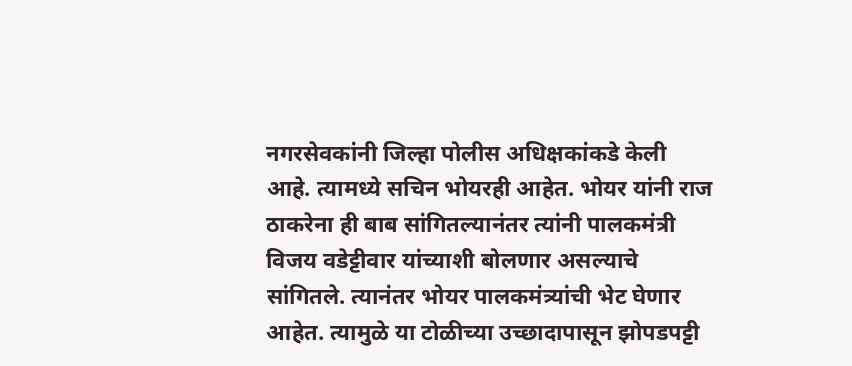नगरसेवकांनी जिल्हा पोलीस अधिक्षकांकडे केली आहे. त्यामध्ये सचिन भोयरही आहेत. भोयर यांनी राज ठाकरेना ही बाब सांगितल्यानंतर त्यांनी पालकमंत्री विजय वडेट्टीवार यांच्याशी बोलणार असल्याचे सांगितले. त्यानंतर भोयर पालकमंत्र्यांची भेट घेणार आहेत. त्यामुळे या टोळीच्या उच्छादापासून झोपडपट्टी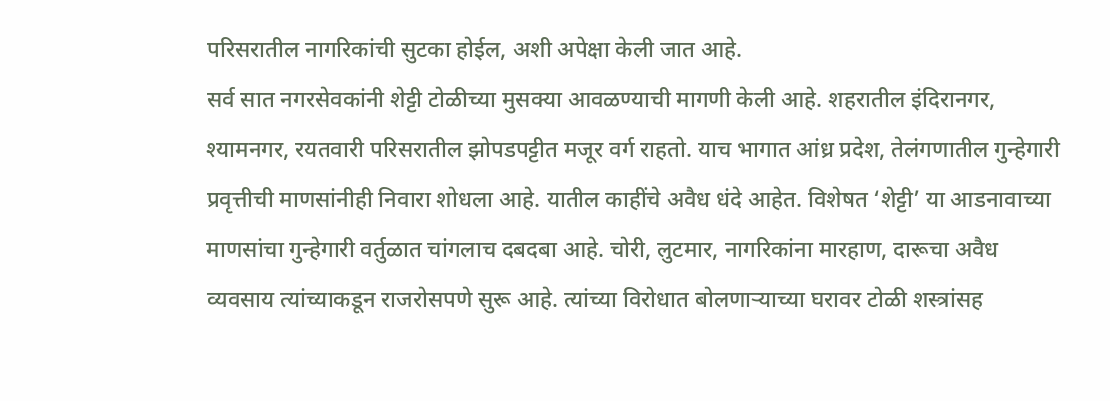परिसरातील नागरिकांची सुटका होईल, अशी अपेक्षा केली जात आहे.
सर्व सात नगरसेवकांनी शेट्टी टोळीच्या मुसक्या आवळण्याची मागणी केली आहे. शहरातील इंदिरानगर, श्यामनगर, रयतवारी परिसरातील झोपडपट्टीत मजूर वर्ग राहतो. याच भागात आंध्र प्रदेश, तेलंगणातील गुन्हेगारी प्रवृत्तीची माणसांनीही निवारा शोधला आहे. यातील काहींचे अवैध धंदे आहेत. विशेषत ‘शेट्टी’ या आडनावाच्या माणसांचा गुन्हेगारी वर्तुळात चांगलाच दबदबा आहे. चोरी, लुटमार, नागरिकांना मारहाण, दारूचा अवैध व्यवसाय त्यांच्याकडून राजरोसपणे सुरू आहे. त्यांच्या विरोधात बोलणाऱ्याच्या घरावर टोळी शस्त्रांसह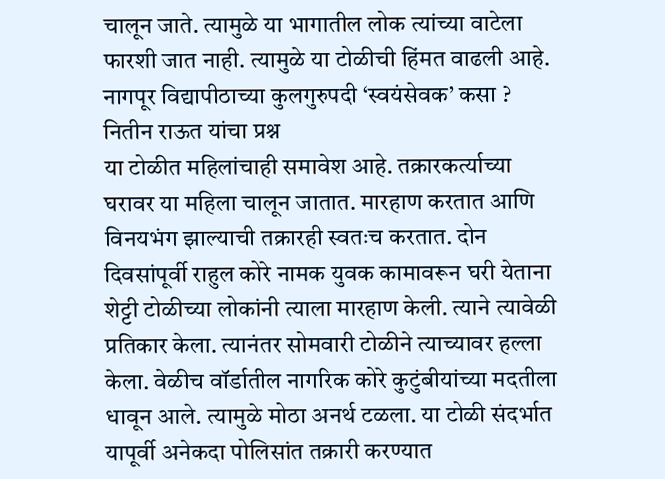चालून जाते. त्यामुळे या भागातील लोक त्यांच्या वाटेला फारशी जात नाही. त्यामुळे या टोळीची हिंमत वाढली आहे.
नागपूर विद्यापीठाच्या कुलगुरुपदी ‘स्वयंसेवक’ कसा ? नितीन राऊत यांचा प्रश्न
या टोळीत महिलांचाही समावेश आहे. तक्रारकर्त्याच्या घरावर या महिला चालून जातात. मारहाण करतात आणि विनयभंग झाल्याची तक्रारही स्वतःच करतात. दोन दिवसांपूर्वी राहुल कोरे नामक युवक कामावरून घरी येताना शेट्टी टोळीच्या लोकांनी त्याला मारहाण केली. त्याने त्यावेळी प्रतिकार केला. त्यानंतर सोमवारी टोळीने त्याच्यावर हल्ला केला. वेळीच वॉर्डातील नागरिक कोरे कुटुंबीयांच्या मदतीला धावून आले. त्यामुळे मोठा अनर्थ टळला. या टोळी संदर्भात यापूर्वी अनेकदा पोलिसांत तक्रारी करण्यात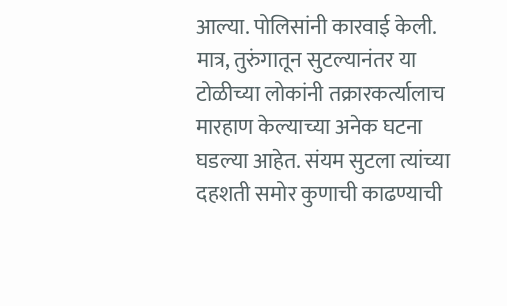आल्या. पोलिसांनी कारवाई केली.
मात्र, तुरुंगातून सुटल्यानंतर या टोळीच्या लोकांनी तक्रारकर्त्यालाच मारहाण केल्याच्या अनेक घटना घडल्या आहेत. संयम सुटला त्यांच्या दहशती समोर कुणाची काढण्याची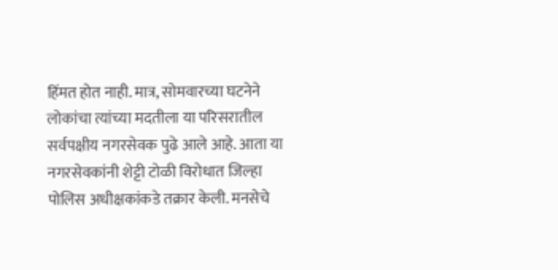हिंमत होत नाही. मात्र, सोमवारच्या घटनेने लोकांचा त्यांच्या मदतीला या परिसरातील सर्वपक्षीय नगरसेवक पुढे आले आहे. आता या नगरसेवकांनी शेट्टी टोळी विरोधात जिल्हा पोलिस अधीक्षकांकडे तक्रार केली. मनसेचे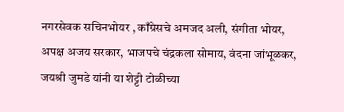नगरसेवक सचिनभोयर , काँग्रेसचे अमजद अली, संगीता भोयर, अपक्ष अजय सरकार, भाजपचे चंद्रकला सोमाय, वंदना जांभूळकर, जयश्री जुमडे यांनी या शेट्टी टोळीच्या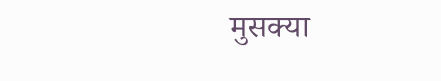मुसक्या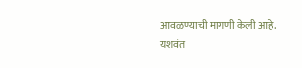आवळण्याची मागणी केली आहे.
यशवंत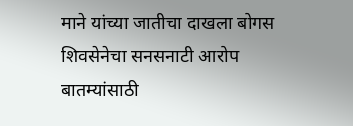माने यांच्या जातीचा दाखला बोगस शिवसेनेचा सनसनाटी आरोप
बातम्यांसाठी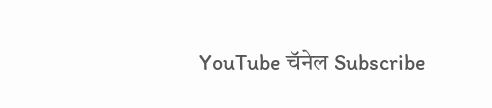YouTube चॅनेल Subscribe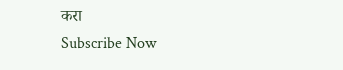करा
Subscribe Now